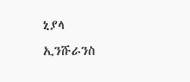ኒያላ ኢንሹራንስ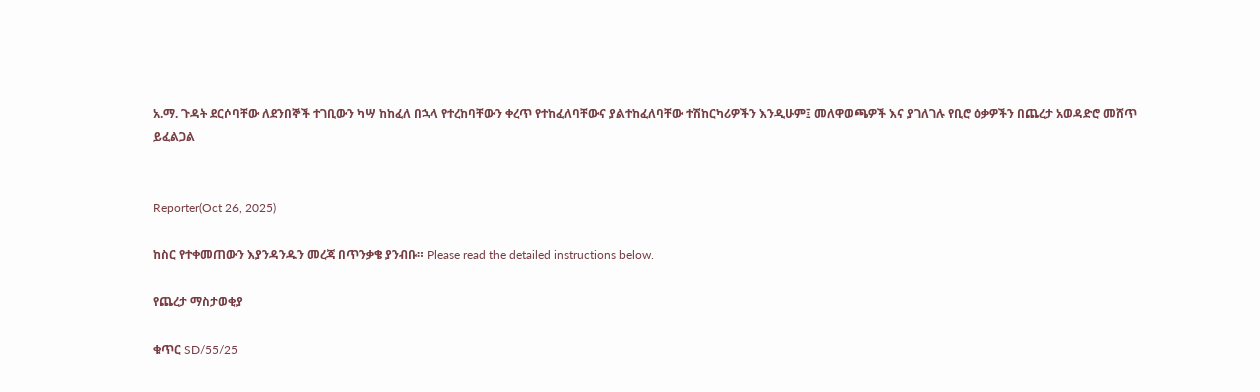አ.ማ. ጉዳት ደርሶባቸው ለደንበኞች ተገቢውን ካሣ ከከፈለ በኋላ የተረከባቸውን ቀረጥ የተከፈለባቸውና ያልተከፈለባቸው ተሽከርካሪዎችን እንዲሁም፤ መለዋወጫዎች እና ያገለገሉ የቢሮ ዕቃዎችን በጨረታ አወዳድሮ መሸጥ ይፈልጋል


Reporter(Oct 26, 2025)

ከስር የተቀመጠውን እያንዳንዱን መረጃ በጥንቃቄ ያንብቡ። Please read the detailed instructions below.

የጨረታ ማስታወቂያ

ቁጥር SD/55/25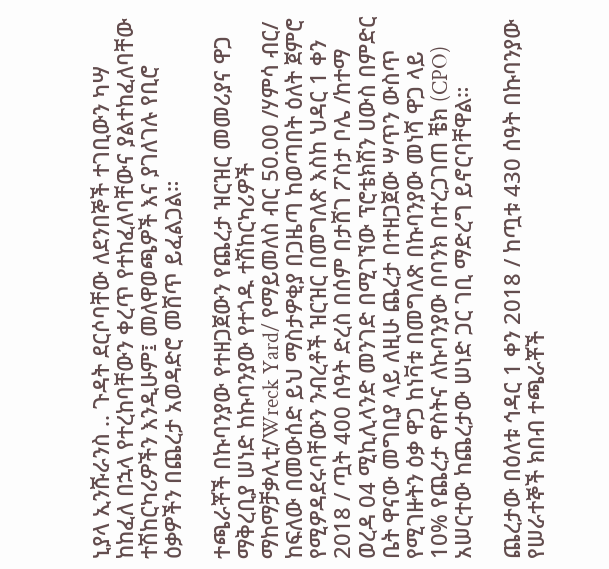ኒያላ ኢንሹራንስ .. ጉዳት ደርሶባቸው ለደንበኞች ተገቢውን ካሣ ከከፈለ በኋላ የተረከባቸውን ቀረጥ የተከፈለባቸውና ያልተከፈለባቸው ተሽከርካሪዎችን እንዲሁም፤ መለዋወጫዎች እና ያገለገሉ የቢሮ ዕቃዎችን በጨረታ አወዳድሮ መሸጥ ይፈልጋል።

ተጫራቾች በኩባንያው የተዘጋጀውን የጨረታ ዝርዝር መመሪያና ዋጋ ማቅረቢያ ሠነድ ከኩባንያው የተጎዱ ተሽከርካሪዎች ማከማቻቃሊቲ/Wreck Yard/ የማይመለስ ብር 50.00 /ሃምሳ ብር/ ከፍለው በመውሰድ ይህ ማስታዎቂያ በጋዜጣ ከወጣበት ዕለት ጀምሮ የሚዎዳደሩባቸውን ንብረቶች ዝርዝር በመግለጽ እስከ ህዳር 1 ቀን 2018 / ጧት 400 ሰዓት ድረስ በሰም በታሸገ ፖስታ ቦሌ /ከተማ ወረዳ 04 ሚኪሊላንድ መንገድ በሚገኘው ፕሮቴክሽን ሀውስ በምድር ቤት ዋናው መግቢያ ላይ ለዚሁ ጨረታ በተዘጋጀው ሣጥን ውስጥ የሚገዙትን ዕቃ ዋጋ ከነቫቱ በመግለጽ በኩባንያው መነሻ ዋጋ ላይ 10% የጨረታ ዋስትና ለኩባንያው በባንክ በተረጋገጠ ቼክ (CPO) አሠርተው ከጨረታው ሠነድ ጋር ገቢ ማድረግ ይኖርባቸዋል።

ጨረታው በዕለቱ ኅዳር 1 ቀን 2018 / ከጧቱ 430 ሰዓት በኩባንያው የሠራተኞች ክበብ ተጫራቾች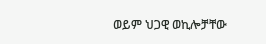ወይም ህጋዊ ወኪሎቻቸው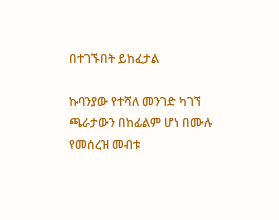በተገኙበት ይከፈታል

ኩባንያው የተሻለ መንገድ ካገኘ ጫራታውን በከፊልም ሆነ በሙሉ የመሰረዝ መብቱ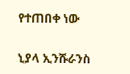የተጠበቀ ነው

ኒያላ ኢንሹራንስ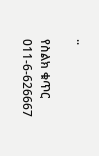..

የስልክ ቁጥር 011-6-626667